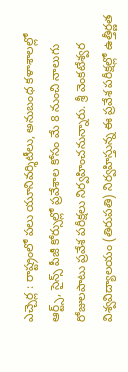ఎచ్చెర్ల : రాష్ట్రంలో పలు యూనివర్శిటీలు, అనుబంధ కళాశాలల్లో ఆర్ట్స్, సైన్స్ పీజీ కోర్సుల్లో ప్రవేశాల కోసం మే 8 నుంచి నాలుగు రోజులపాటు ప్రవేశ పరీక్షలు నిర్వహించనున్నారు. శ్రీ వెంకటేశ్వర విశ్వవిద్యాలయం (తిరుపతి) నిర్వహిస్తున్న ఈ ప్రవేశ పరీక్షల్లో ఉత్తీర్ణత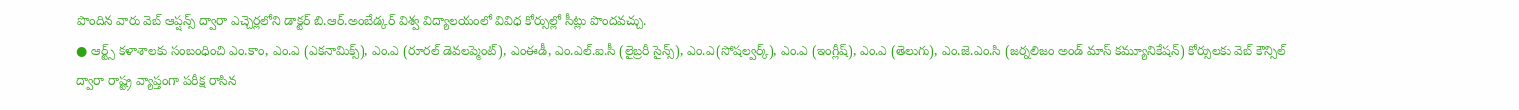పొందిన వారు వెబ్ ఆప్షన్స్ ద్వారా ఎచ్చెర్లలోని డాక్టర్ బి.ఆర్.అంబేడ్కర్ విశ్వ విద్యాలయంలో వివిధ కోర్సుల్లో సీట్లు పొందవచ్చు.
● ఆర్ట్స్ కళాశాలకు సంబంధించి ఎం.కాం, ఎం.ఎ (ఎకనామిక్స్), ఎం.ఎ (రూరల్ డెవలప్మెంట్), ఎంఈడీ, ఎం.ఎల్.ఐ.సీ (లైబ్రరీ సైన్స్), ఎం.ఎ(సోషల్వర్క్), ఎం.ఎ (ఇంగ్లీష్), ఎం.ఎ (తెలుగు), ఎం.జె.ఎం.సి (జర్నలిజం అండ్ మాస్ కమ్యూనికేషన్) కోర్సులకు వెబ్ కౌన్సిల్ ద్వారా రాష్ట్ర వ్యాప్తంగా పరీక్ష రాసిన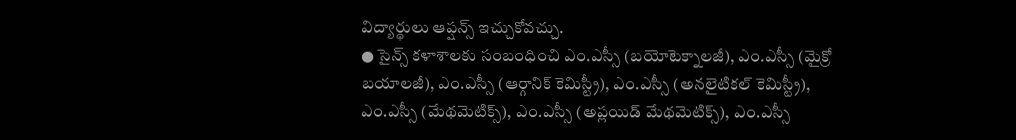విద్యార్థులు ఆప్షన్స్ ఇచ్చుకోవచ్చు.
● సైన్స్ కళాశాలకు సంబంధించి ఎం.ఎస్సీ (బయోటెక్నాలజీ), ఎం.ఎస్సీ (మైక్రో బయాలజీ), ఎం.ఎస్సీ (ఆర్గానిక్ కెమిస్ట్రీ), ఎం.ఎస్సీ (అనలైటికల్ కెమిస్ట్రీ), ఎం.ఎస్సీ (మేథమెటిక్స్), ఎం.ఎస్సీ (అప్లయిడ్ మేథమెటిక్స్), ఎం.ఎస్సీ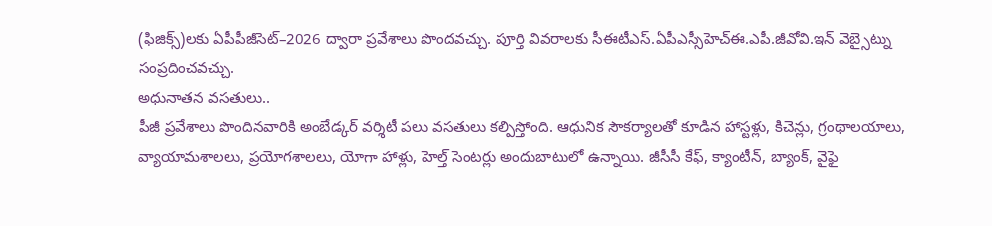(ఫిజిక్స్)లకు ఏపీపీజీసెట్–2026 ద్వారా ప్రవేశాలు పొందవచ్చు. పూర్తి వివరాలకు సీఈటీఎస్.ఏపీఎస్సీహెచ్ఈ.ఎపీ.జీవోవి.ఇన్ వెబ్సైట్ను సంప్రదించవచ్చు.
అధునాతన వసతులు..
పీజీ ప్రవేశాలు పొందినవారికి అంబేడ్కర్ వర్శిటీ పలు వసతులు కల్పిస్తోంది. ఆధునిక సౌకర్యాలతో కూడిన హాస్టళ్లు, కిచెన్లు, గ్రంథాలయాలు, వ్యాయామశాలలు, ప్రయోగశాలలు, యోగా హాళ్లు, హెల్త్ సెంటర్లు అందుబాటులో ఉన్నాయి. జీసీసీ కేఫ్, క్యాంటీన్, బ్యాంక్, వైఫై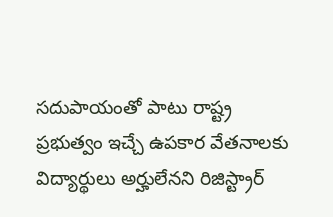సదుపాయంతో పాటు రాష్ట్ర ప్రభుత్వం ఇచ్చే ఉపకార వేతనాలకు విద్యార్థులు అర్హులేనని రిజిస్ట్రార్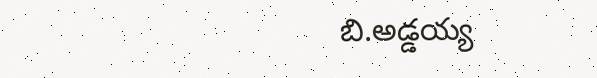బి.అడ్డయ్య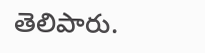తెలిపారు.